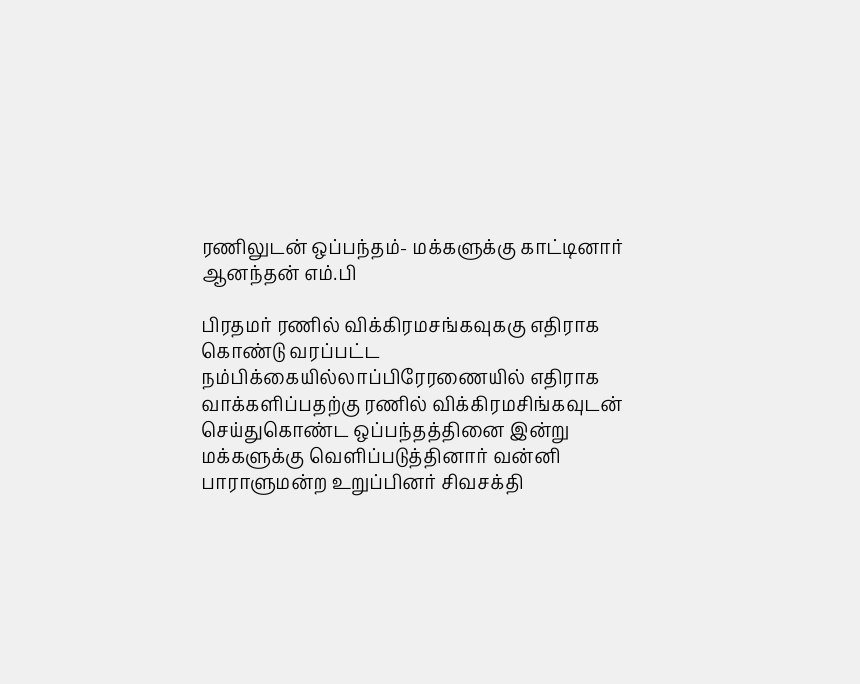ரணிலுடன் ஒப்பந்தம்- மக்களுக்கு காட்டினார் ஆனந்தன் எம்.பி

பிரதமர் ரணில் விக்கிரமசங்கவுககு எதிராக கொண்டு வரப்பட்ட நம்பிக்கையில்லாப்பிரேரணையில் எதிராக வாக்களிப்பதற்கு ரணில் விக்கிரமசிங்கவுடன் செய்துகொண்ட ஒப்பந்தத்தினை இன்று மக்களுக்கு வெளிப்படுத்தினார் வன்னி பாராளுமன்ற உறுப்பினர் சிவசக்தி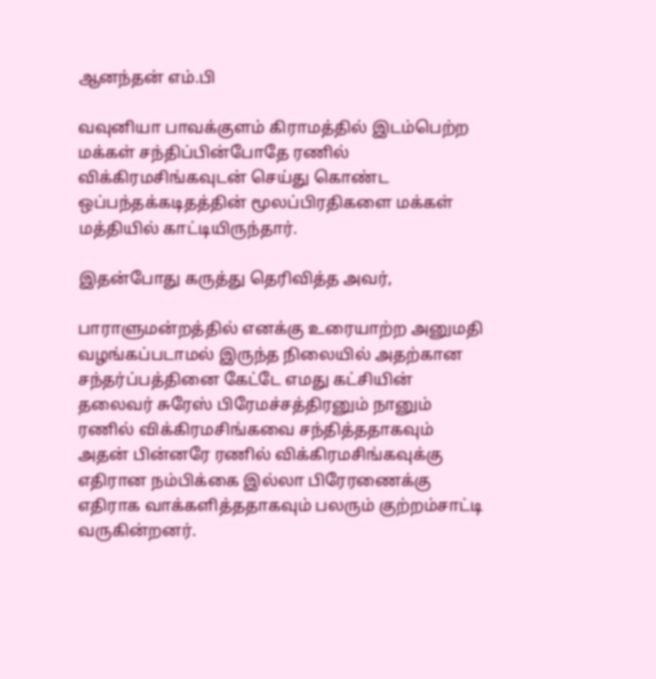ஆனந்தன் எம்.பி

வவுனியா பாவக்குளம் கிராமத்தில் இடம்பெற்ற மக்கள் சந்திப்பின்போதே ரணில் விக்கிரமசிங்கவுடன் செய்து கொண்ட ஒப்பந்தக்கடிதத்தின் மூலப்பிரதிகளை மக்கள் மத்தியில் காட்டியிருந்தார்.

இதன்போது கருத்து தெரிவித்த அவர்,

பாராளுமன்றத்தில் எனக்கு உரையாற்ற அனுமதி வழங்கப்படாமல் இருந்த நிலையில் அதற்கான சந்தர்ப்பத்தினை கேட்டே எமது கட்சியின் தலைவர் சுரேஸ் பிரேமச்சத்திரனும் நானும் ரணில் விக்கிரமசிங்கவை சந்தித்ததாகவும் அதன் பின்னரே ரணில் விக்கிரமசிங்கவுக்கு எதிரான நம்பிக்கை இல்லா பிரேரணைக்கு எதிராக வாக்களித்ததாகவும் பலரும் குற்றம்சாட்டி வருகின்றனர்.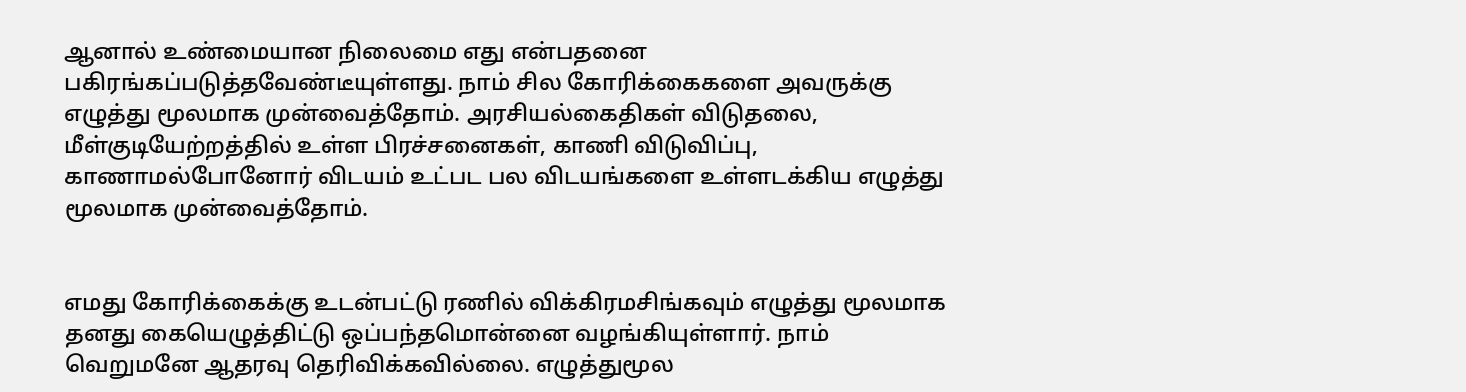ஆனால் உண்மையான நிலைமை எது என்பதனை பகிரங்கப்படுத்தவேண்டீயுள்ளது. நாம் சில கோரிக்கைகளை அவருக்கு எழுத்து மூலமாக முன்வைத்தோம். அரசியல்கைதிகள் விடுதலை, மீள்குடியேற்றத்தில் உள்ள பிரச்சனைகள், காணி விடுவிப்பு, காணாமல்போனோர் விடயம் உட்பட பல விடயங்களை உள்ளடக்கிய எழுத்து மூலமாக முன்வைத்தோம்.


எமது கோரிக்கைக்கு உடன்பட்டு ரணில் விக்கிரமசிங்கவும் எழுத்து மூலமாக தனது கையெழுத்திட்டு ஒப்பந்தமொன்னை வழங்கியுள்ளார். நாம் வெறுமனே ஆதரவு தெரிவிக்கவில்லை. எழுத்துமூல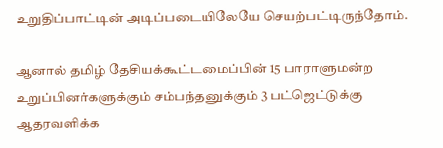உறுதிப்பாட்டின் அடிப்படையிலேயே செயற்பட்டிருந்தோம்.

ஆனால் தமிழ் தேசியக்கூட்டமைப்பின் 15 பாராளுமன்ற உறுப்பினர்களுக்கும் சம்பந்தனுக்கும் 3 பட்ஜெட்டுக்கு ஆதரவளிக்க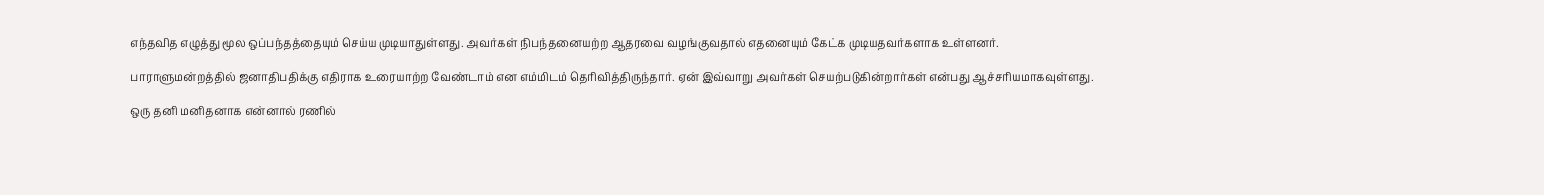எந்தவித எழுத்து மூல ஒப்பந்தத்தையும் செய்ய முடியாதுள்ளது. அவர்கள் நிபந்தனையற்ற ஆதரவை வழங்குவதால் எதனையும் கேட்க முடியதவர்களாக உள்ளனர்.

பாராளுமன்றத்தில் ஜனாதிபதிக்கு எதிராக உரையாற்ற வேண்டாம் என எம்மிடம் தெரிவித்திருந்தார். ஏன் இவ்வாறு அவர்கள் செயற்படுகின்றார்கள் என்பது ஆச்சரியமாகவுள்ளது.

ஒரு தனி மனிதனாக என்னால் ரணில்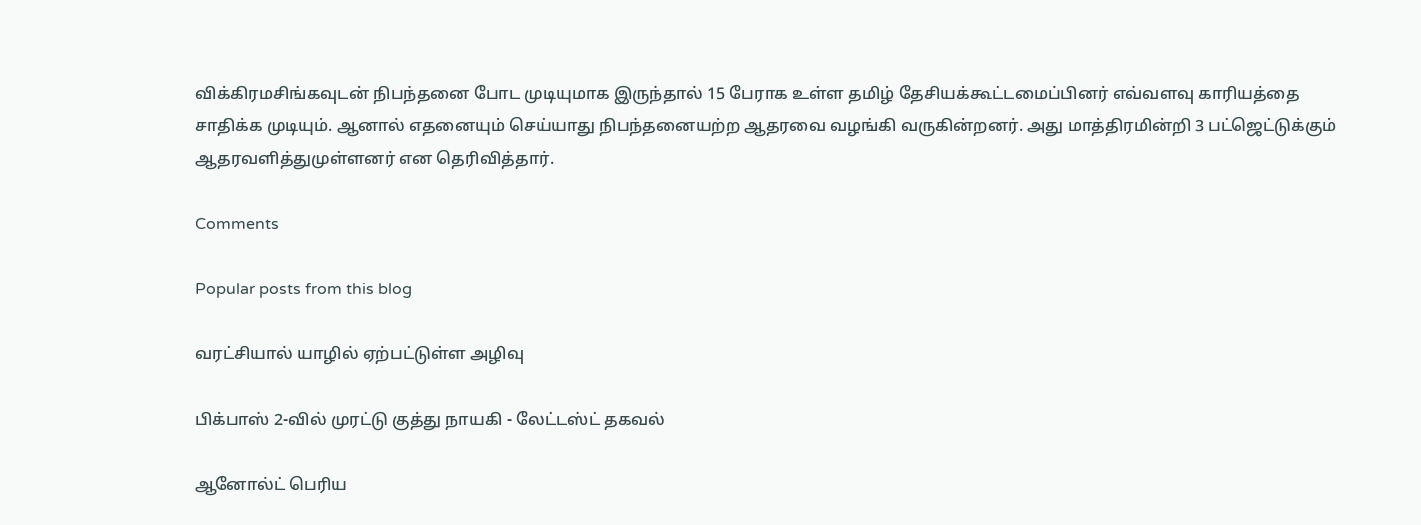விக்கிரமசிங்கவுடன் நிபந்தனை போட முடியுமாக இருந்தால் 15 பேராக உள்ள தமிழ் தேசியக்கூட்டமைப்பினர் எவ்வளவு காரியத்தை சாதிக்க முடியும். ஆனால் எதனையும் செய்யாது நிபந்தனையற்ற ஆதரவை வழங்கி வருகின்றனர். அது மாத்திரமின்றி 3 பட்ஜெட்டுக்கும் ஆதரவளித்துமுள்ளனர் என தெரிவித்தார்.

Comments

Popular posts from this blog

வரட்சியால் யாழில் ஏற்பட்டுள்ள அழிவு

பிக்பாஸ் 2-வில் முரட்டு குத்து நாயகி - லேட்டஸ்ட் தகவல்

ஆனோல்ட் பெரிய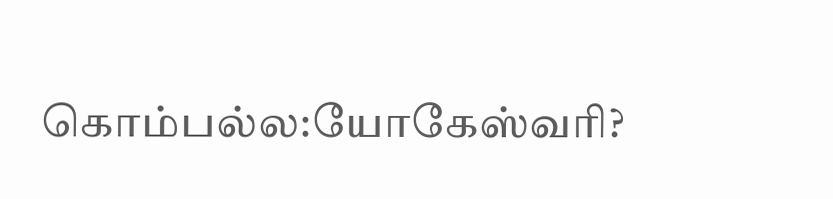கொம்பல்ல:யோகேஸ்வரி?